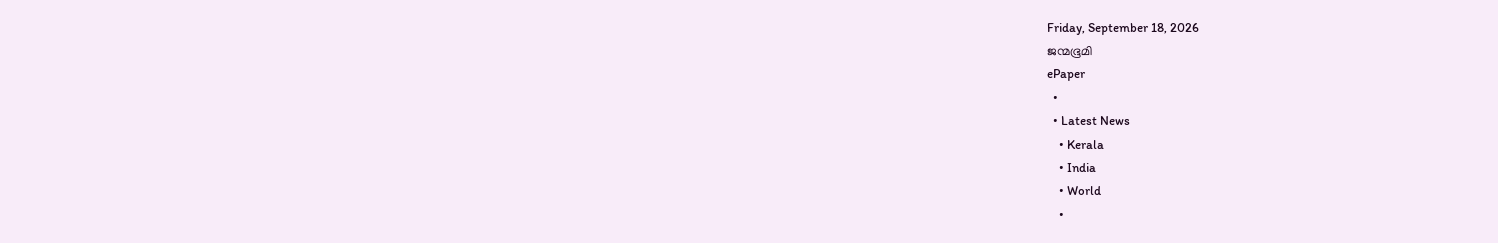Friday, September 18, 2026
ജന്മഭൂമി
ePaper
  •
  • Latest News
    • Kerala
    • India
    • World
    •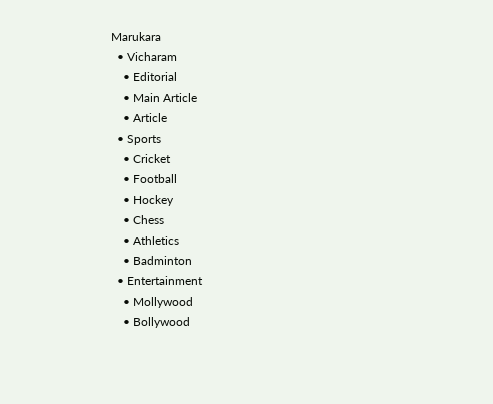Marukara
  • Vicharam
    • Editorial
    • Main Article
    • Article
  • Sports
    • Cricket
    • Football
    • Hockey
    • Chess
    • Athletics
    • Badminton
  • Entertainment
    • Mollywood
    • Bollywood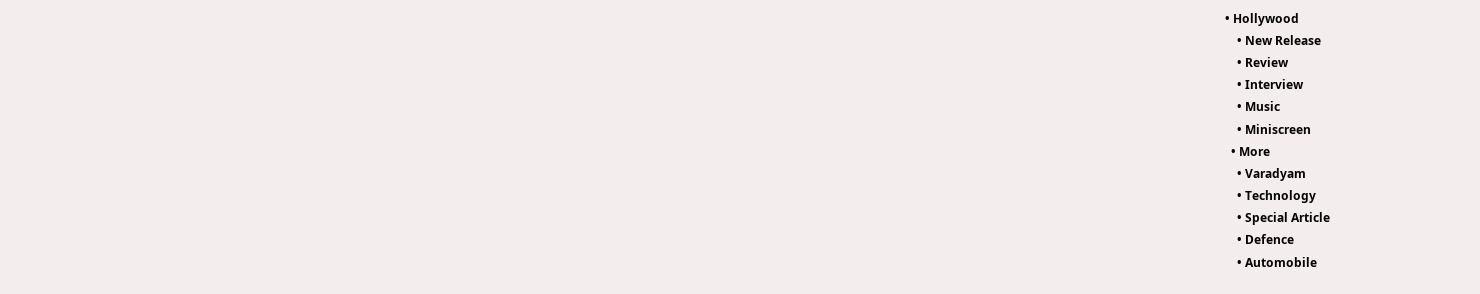• Hollywood
    • New Release
    • Review
    • Interview
    • Music
    • Miniscreen
  • More
    • Varadyam
    • Technology
    • Special Article
    • Defence
    • Automobile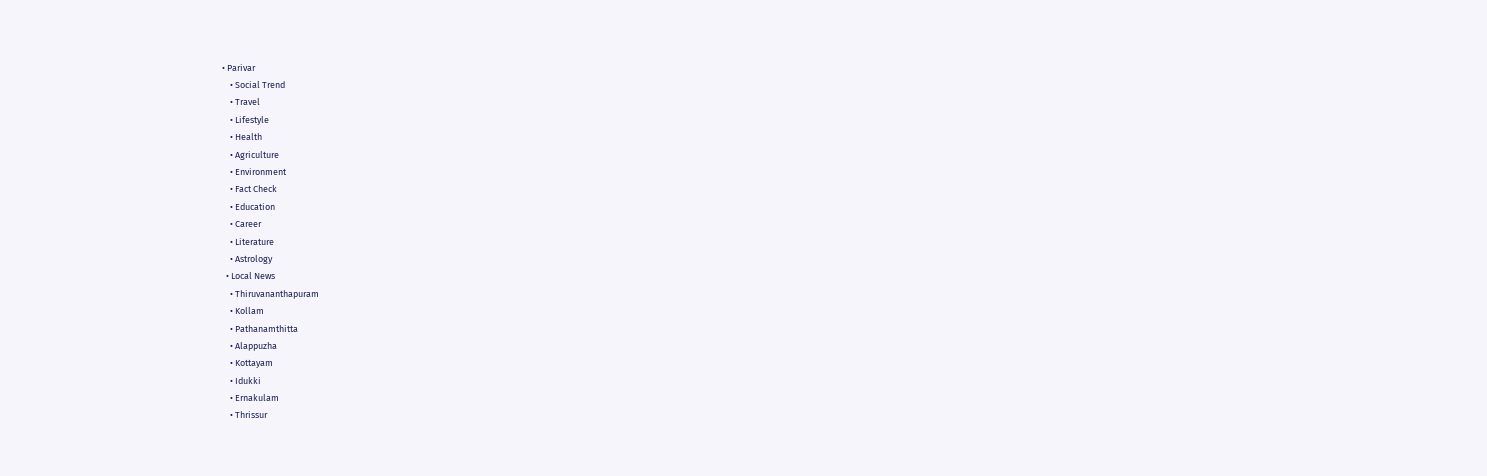• Parivar
    • Social Trend
    • Travel
    • Lifestyle
    • Health
    • Agriculture
    • Environment
    • Fact Check
    • Education
    • Career
    • Literature
    • Astrology
  • Local News
    • Thiruvananthapuram
    • Kollam
    • Pathanamthitta
    • Alappuzha
    • Kottayam
    • Idukki
    • Ernakulam
    • Thrissur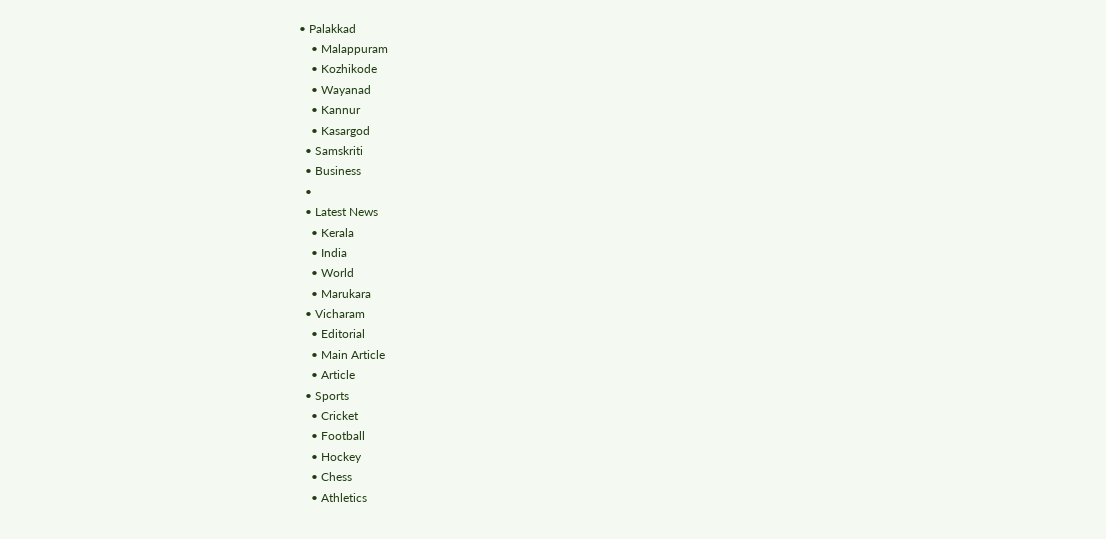• Palakkad
    • Malappuram
    • Kozhikode
    • Wayanad
    • Kannur
    • Kasargod
  • Samskriti
  • Business
  •
  • Latest News
    • Kerala
    • India
    • World
    • Marukara
  • Vicharam
    • Editorial
    • Main Article
    • Article
  • Sports
    • Cricket
    • Football
    • Hockey
    • Chess
    • Athletics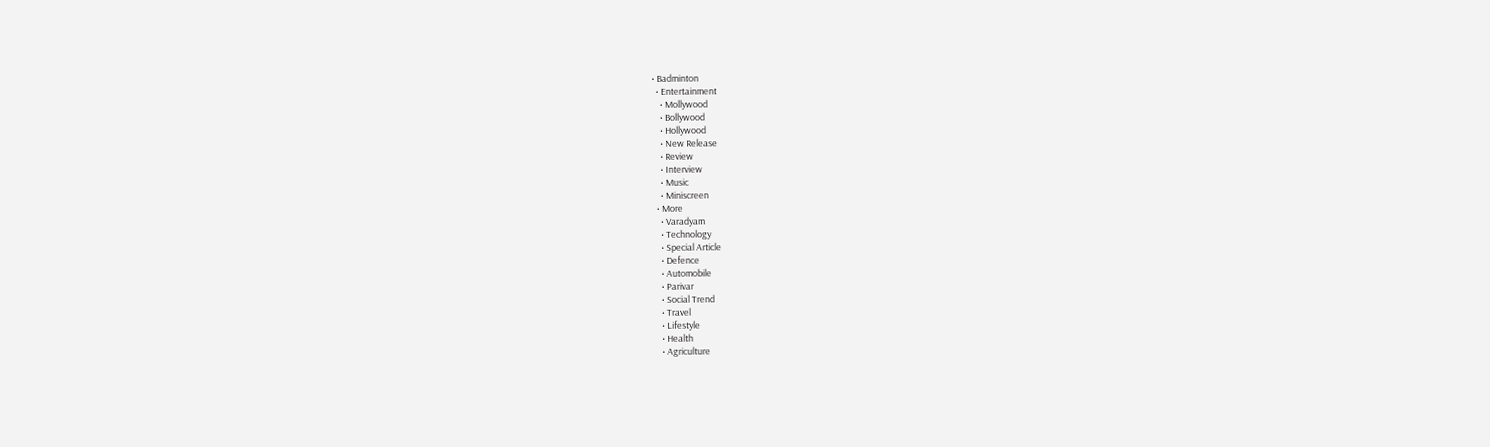• Badminton
  • Entertainment
    • Mollywood
    • Bollywood
    • Hollywood
    • New Release
    • Review
    • Interview
    • Music
    • Miniscreen
  • More
    • Varadyam
    • Technology
    • Special Article
    • Defence
    • Automobile
    • Parivar
    • Social Trend
    • Travel
    • Lifestyle
    • Health
    • Agriculture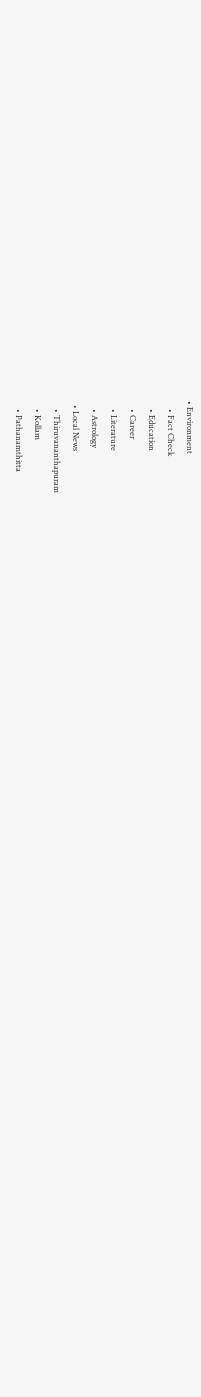• Environment
    • Fact Check
    • Education
    • Career
    • Literature
    • Astrology
  • Local News
    • Thiruvananthapuram
    • Kollam
    • Pathanamthitta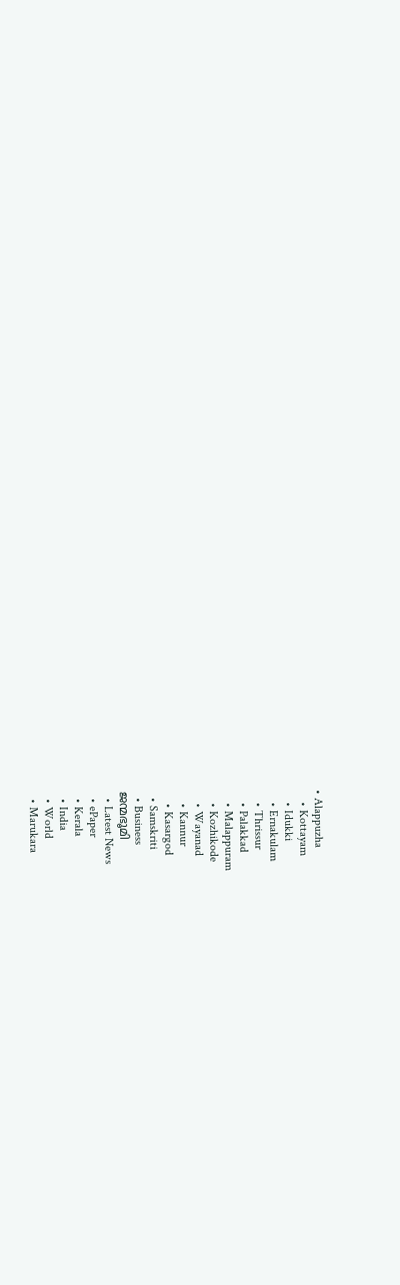• Alappuzha
    • Kottayam
    • Idukki
    • Ernakulam
    • Thrissur
    • Palakkad
    • Malappuram
    • Kozhikode
    • Wayanad
    • Kannur
    • Kasargod
  • Samskriti
  • Business
ജന്മഭൂമി
  • Latest News
  • ePaper
  • Kerala
  • India
  • World
  • Marukara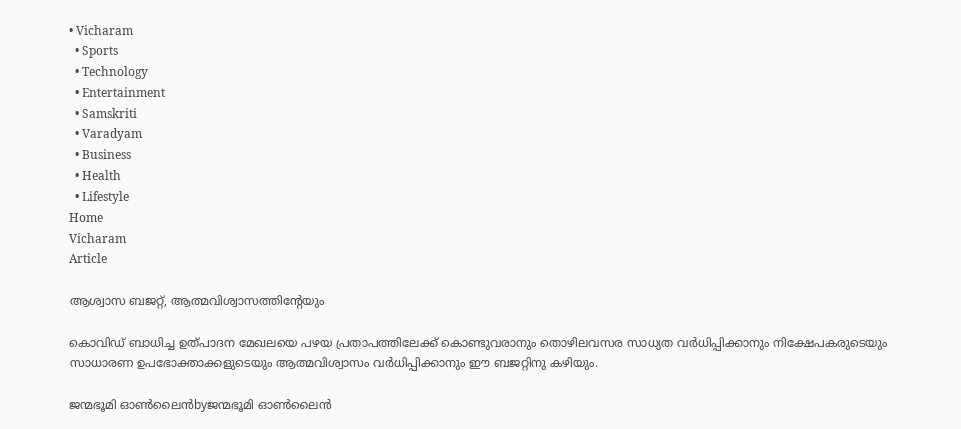• Vicharam
  • Sports
  • Technology
  • Entertainment
  • Samskriti
  • Varadyam
  • Business
  • Health
  • Lifestyle
Home
Vicharam
Article

ആശ്വാസ ബജറ്റ്, ആത്മവിശ്വാസത്തിന്റേയും

കൊവിഡ് ബാധിച്ച ഉത്പാദന മേഖലയെ പഴയ പ്രതാപത്തിലേക്ക് കൊണ്ടുവരാനും തൊഴിലവസര സാധ്യത വര്‍ധിപ്പിക്കാനും നിക്ഷേപകരുടെയും സാധാരണ ഉപഭോക്താക്കളുടെയും ആത്മവിശ്വാസം വര്‍ധിപ്പിക്കാനും ഈ ബജറ്റിനു കഴിയും.

ജന്മഭൂമി ഓണ്‍ലൈന്‍byജന്മഭൂമി ഓണ്‍ലൈന്‍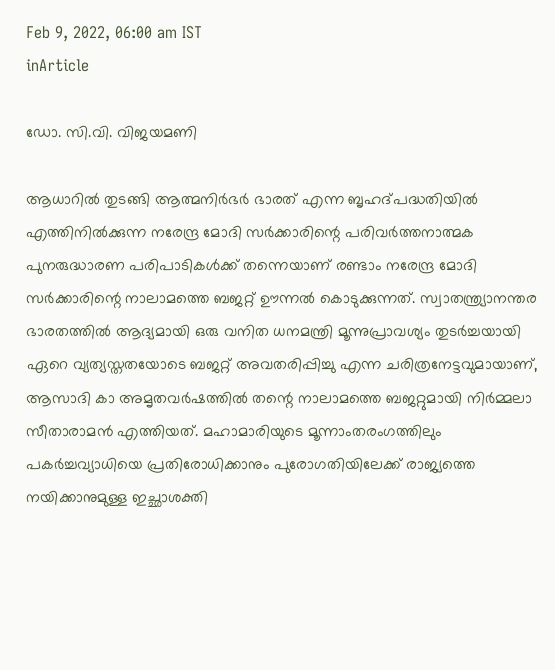Feb 9, 2022, 06:00 am IST
inArticle

ഡോ. സി.വി. വിജയമണി

ആധാറില്‍ തുടങ്ങി ആത്മനിര്‍ഭര്‍ ഭാരത് എന്ന ബൃഹദ്പദ്ധതിയില്‍ എത്തിനില്‍ക്കുന്ന നരേന്ദ്ര മോദി സര്‍ക്കാരിന്റെ പരിവര്‍ത്തനാത്മക പുനരുദ്ധാരണ പരിപാടികള്‍ക്ക് തന്നെയാണ് രണ്ടാം നരേന്ദ്ര മോദി സര്‍ക്കാരിന്റെ നാലാമത്തെ ബജറ്റ് ഊന്നല്‍ കൊടുക്കുന്നത്. സ്വാതന്ത്ര്യാനന്തര ഭാരതത്തില്‍ ആദ്യമായി ഒരു വനിത ധനമന്ത്രി മൂന്നുപ്രാവശ്യം തുടര്‍ച്ചയായി ഏറെ വ്യത്യസ്തതയോടെ ബജറ്റ് അവതരിപ്പിച്ചു എന്ന ചരിത്രനേട്ടവുമായാണ്, ആസാദി കാ അമൃതവര്‍ഷത്തില്‍ തന്റെ നാലാമത്തെ ബജറ്റുമായി നിര്‍മ്മലാ സീതാരാമന്‍ എത്തിയത്. മഹാമാരിയുടെ മൂന്നാംതരംഗത്തിലും പകര്‍ച്ചവ്യാധിയെ പ്രതിരോധിക്കാനും പുരോഗതിയിലേക്ക് രാജ്യത്തെ നയിക്കാനുമുള്ള ഇച്ഛാശക്തി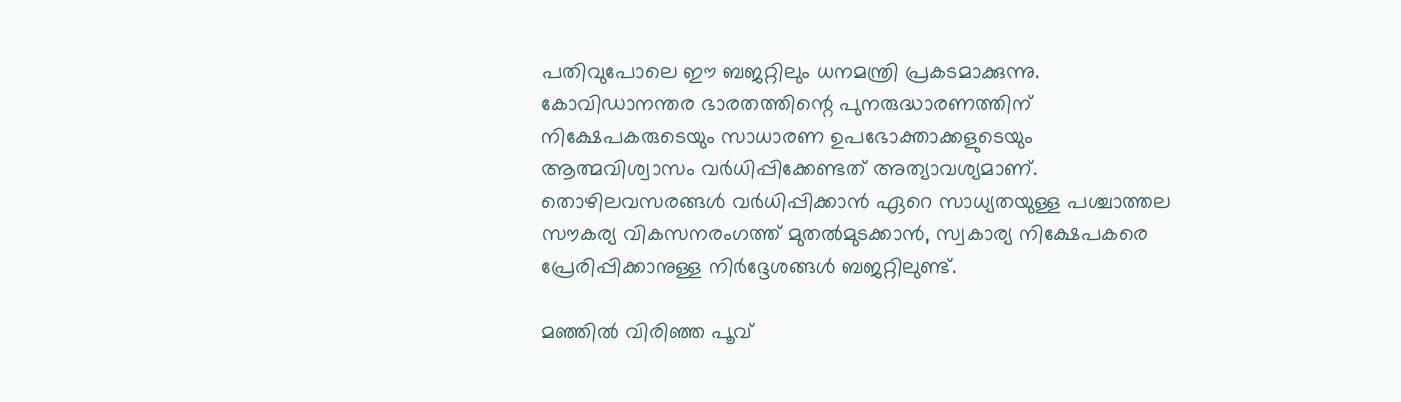പതിവുപോലെ ഈ ബജറ്റിലും ധനമന്ത്രി പ്രകടമാക്കുന്നു. കോവിഡാനന്തര ഭാരതത്തിന്റെ പുനരുദ്ധാരണത്തിന് നിക്ഷേപകരുടെയും സാധാരണ ഉപഭോക്താക്കളുടെയും ആത്മവിശ്വാസം വര്‍ധിപ്പിക്കേണ്ടത് അത്യാവശ്യമാണ്. തൊഴിലവസരങ്ങള്‍ വര്‍ധിപ്പിക്കാന്‍ ഏറെ സാധ്യതയുള്ള പശ്ചാത്തല സൗകര്യ വികസനരംഗത്ത് മുതല്‍മുടക്കാന്‍, സ്വകാര്യ നിക്ഷേപകരെ പ്രേരിപ്പിക്കാനുള്ള നിര്‍ദ്ദേശങ്ങള്‍ ബജറ്റിലുണ്ട്.

മഞ്ഞില്‍ വിരിഞ്ഞ പൂവ്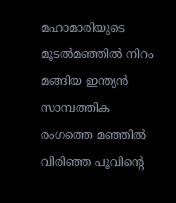മഹാമാരിയുടെ മൂടല്‍മഞ്ഞില്‍ നിറം മങ്ങിയ ഇന്ത്യന്‍ സാമ്പത്തിക രംഗത്തെ മഞ്ഞില്‍ വിരിഞ്ഞ പൂവിന്റെ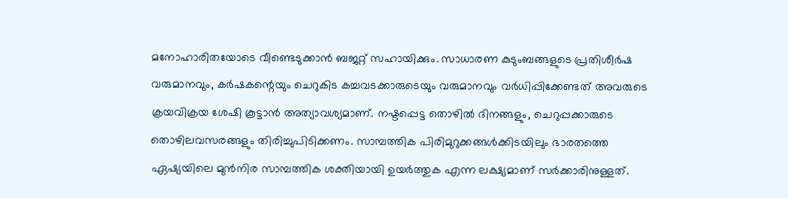മനോഹാരിതയോടെ വീണ്ടെടുക്കാന്‍ ബജറ്റ് സഹായിക്കും. സാധാരണ കുടുംബങ്ങളുടെ പ്രതിശീര്‍ഷ വരുമാനവും, കര്‍ഷകന്റെയും ചെറുകിട കച്ചവടക്കാരുടെയും വരുമാനവും വര്‍ധിപ്പിക്കേണ്ടത് അവരുടെ ക്രയവിക്രയ ശേഷി കൂട്ടാന്‍ അത്യാവശ്യമാണ്. നഷ്ടപ്പെട്ട തൊഴില്‍ ദിനങ്ങളും, ചെറുപ്പക്കാരുടെ തൊഴിലവസരങ്ങളും തിരിച്ചുപിടിക്കണം. സാമ്പത്തിക പിരിമുറുക്കങ്ങള്‍ക്കിടയിലും ഭാരതത്തെ ഏഷ്യയിലെ മുന്‍നിര സാമ്പത്തിക ശക്തിയായി ഉയര്‍ത്തുക എന്ന ലക്ഷ്യമാണ് സര്‍ക്കാരിനുള്ളത്.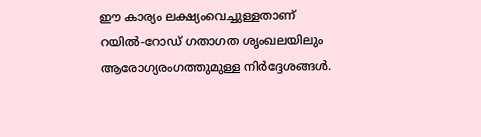ഈ കാര്യം ലക്ഷ്യംവെച്ചുള്ളതാണ് റയില്‍-റോഡ് ഗതാഗത ശൃംഖലയിലും ആരോഗ്യരംഗത്തുമുള്ള നിര്‍ദ്ദേശങ്ങള്‍.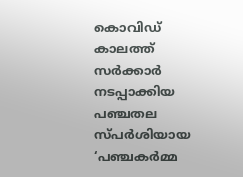കൊവിഡ് കാലത്ത് സര്‍ക്കാര്‍ നടപ്പാക്കിയ പഞ്ചതല സ്പര്‍ശിയായ ‘പഞ്ചകര്‍മ്മ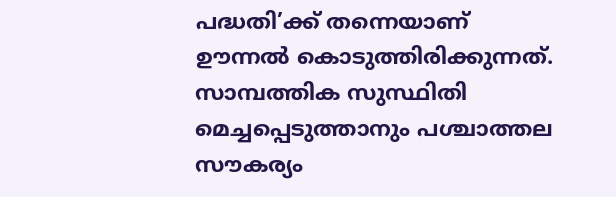പദ്ധതി’ക്ക് തന്നെയാണ് ഊന്നല്‍ കൊടുത്തിരിക്കുന്നത്. സാമ്പത്തിക സുസ്ഥിതി മെച്ചപ്പെടുത്താനും പശ്ചാത്തല സൗകര്യം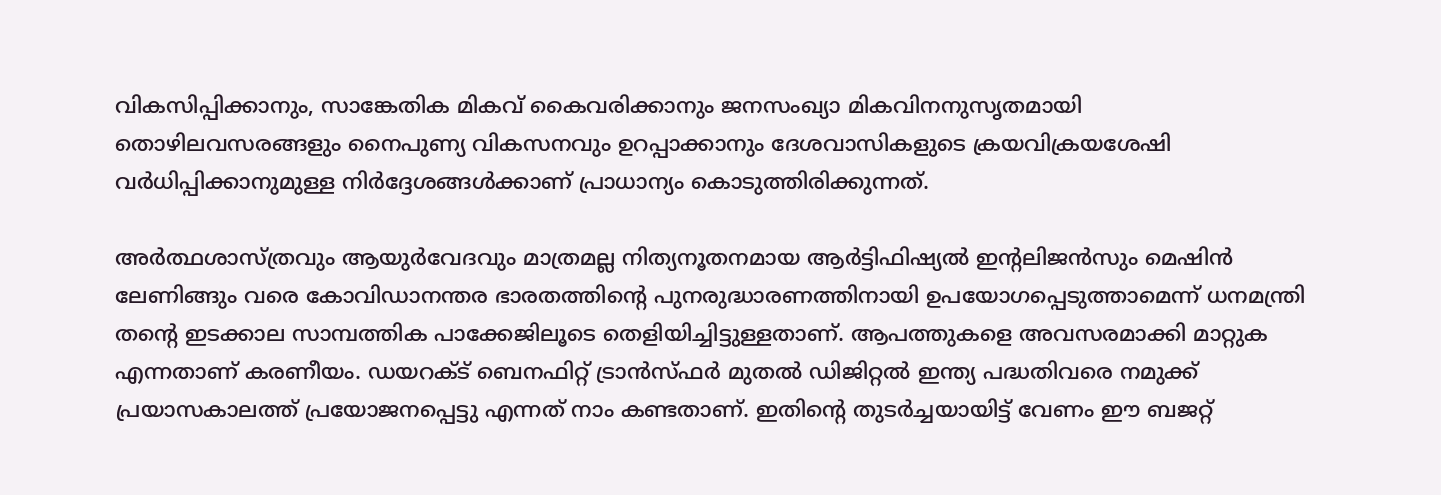വികസിപ്പിക്കാനും, സാങ്കേതിക മികവ് കൈവരിക്കാനും ജനസംഖ്യാ മികവിനനുസൃതമായി തൊഴിലവസരങ്ങളും നൈപുണ്യ വികസനവും ഉറപ്പാക്കാനും ദേശവാസികളുടെ ക്രയവിക്രയശേഷി വര്‍ധിപ്പിക്കാനുമുള്ള നിര്‍ദ്ദേശങ്ങള്‍ക്കാണ് പ്രാധാന്യം കൊടുത്തിരിക്കുന്നത്.

അര്‍ത്ഥശാസ്ത്രവും ആയുര്‍വേദവും മാത്രമല്ല നിത്യനൂതനമായ ആര്‍ട്ടിഫിഷ്യല്‍ ഇന്റലിജന്‍സും മെഷിന്‍ ലേണിങ്ങും വരെ കോവിഡാനന്തര ഭാരതത്തിന്റെ പുനരുദ്ധാരണത്തിനായി ഉപയോഗപ്പെടുത്താമെന്ന് ധനമന്ത്രി തന്റെ ഇടക്കാല സാമ്പത്തിക പാക്കേജിലൂടെ തെളിയിച്ചിട്ടുള്ളതാണ്. ആപത്തുകളെ അവസരമാക്കി മാറ്റുക എന്നതാണ് കരണീയം. ഡയറക്ട് ബെനഫിറ്റ് ട്രാന്‍സ്ഫര്‍ മുതല്‍ ഡിജിറ്റല്‍ ഇന്ത്യ പദ്ധതിവരെ നമുക്ക് പ്രയാസകാലത്ത് പ്രയോജനപ്പെട്ടു എന്നത് നാം കണ്ടതാണ്. ഇതിന്റെ തുടര്‍ച്ചയായിട്ട് വേണം ഈ ബജറ്റ്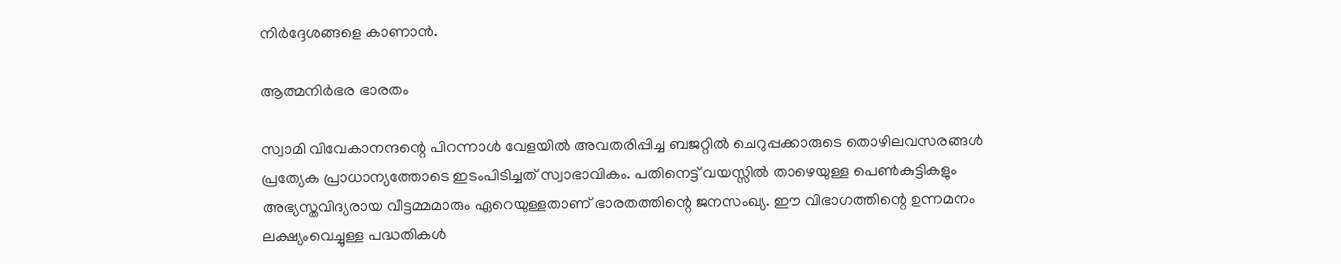നിര്‍ദ്ദേശങ്ങളെ കാണാന്‍.

ആത്മനിര്‍ഭര ഭാരതം

സ്വാമി വിവേകാനന്ദന്റെ പിറന്നാള്‍ വേളയില്‍ അവതരിപ്പിച്ച ബജറ്റില്‍ ചെറുപ്പക്കാരുടെ തൊഴിലവസരങ്ങള്‍ പ്രത്യേക പ്രാധാന്യത്തോടെ ഇടംപിടിച്ചത് സ്വാഭാവികം. പതിനെട്ട് വയസ്സില്‍ താഴെയുള്ള പെണ്‍കുട്ടികളും അഭ്യസ്തവിദ്യരായ വീട്ടമ്മമാരും ഏറെയുള്ളതാണ് ഭാരതത്തിന്റെ ജനസംഖ്യ. ഈ വിഭാഗത്തിന്റെ ഉന്നമനം ലക്ഷ്യംവെച്ചുള്ള പദ്ധതികള്‍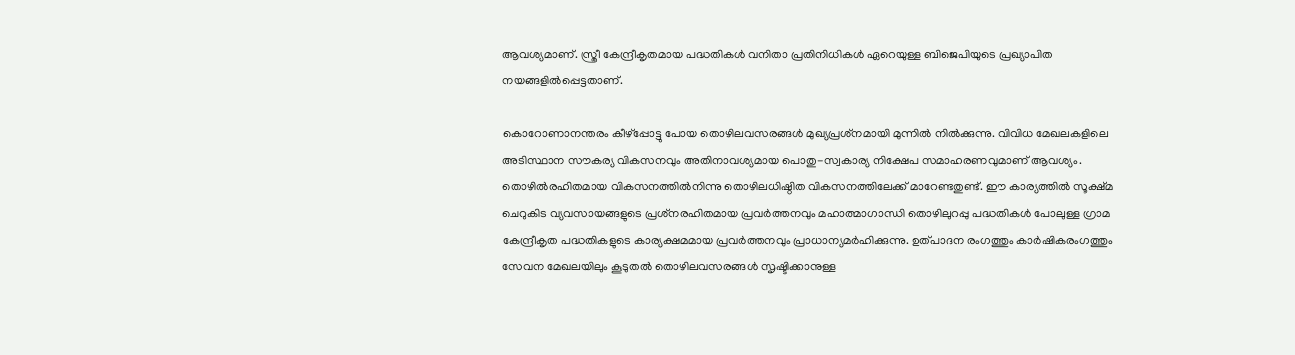ആവശ്യമാണ്. സ്ത്രീ കേന്ദ്രീകൃതമായ പദ്ധതികള്‍ വനിതാ പ്രതിനിധികള്‍ ഏറെയുള്ള ബിജെപിയുടെ പ്രഖ്യാപിത നയങ്ങളില്‍പ്പെട്ടതാണ്.

കൊറോണാനന്തരം കീഴ്‌പ്പോട്ടു പോയ തൊഴിലവസരങ്ങള്‍ മുഖ്യപ്രശ്‌നമായി മുന്നില്‍ നില്‍ക്കുന്നു. വിവിധ മേഖലകളിലെ അടിസ്ഥാന സൗകര്യ വികസനവും അതിനാവശ്യമായ പൊതു-സ്വകാര്യ നിക്ഷേപ സമാഹരണവുമാണ് ആവശ്യം. തൊഴില്‍രഹിതമായ വികസനത്തില്‍നിന്നു തൊഴിലധിഷ്ഠിത വികസനത്തിലേക്ക് മാറേണ്ടതുണ്ട്. ഈ കാര്യത്തില്‍ സൂക്ഷ്മ ചെറുകിട വ്യവസായങ്ങളുടെ പ്രശ്‌നരഹിതമായ പ്രവര്‍ത്തനവും മഹാത്മാഗാന്ധി തൊഴിലുറപ്പു പദ്ധതികള്‍ പോലുള്ള ഗ്രാമ കേന്ദ്രീകൃത പദ്ധതികളുടെ കാര്യക്ഷമമായ പ്രവര്‍ത്തനവും പ്രാധാന്യമര്‍ഹിക്കുന്നു. ഉത്പാദന രംഗത്തും കാര്‍ഷികരംഗത്തും സേവന മേഖലയിലും കൂടുതല്‍ തൊഴിലവസരങ്ങള്‍ സൃഷ്ടിക്കാനുള്ള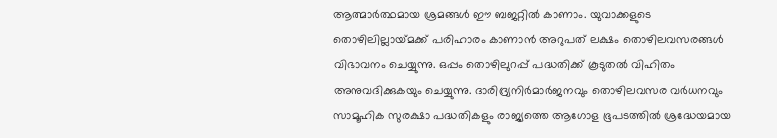ആത്മാര്‍ത്ഥമായ ശ്രമങ്ങള്‍ ഈ ബജറ്റില്‍ കാണാം. യുവാക്കളുടെ തൊഴിലില്ലായ്‌മക്ക് പരിഹാരം കാണാന്‍ അറുപത് ലക്ഷം തൊഴിലവസരങ്ങള്‍ വിഭാവനം ചെയ്യുന്നു. ഒപ്പം തൊഴിലുറപ്പ് പദ്ധതിക്ക് കൂടുതല്‍ വിഹിതം അനുവദിക്കുകയും ചെയ്യുന്നു. ദാരിദ്ര്യനിര്‍മാര്‍ജനവും തൊഴിലവസര വര്‍ധനവും സാമൂഹിക സുരക്ഷാ പദ്ധതികളും രാജ്യത്തെ ആഗോള ഭൂപടത്തില്‍ ശ്രദ്ധേയമായ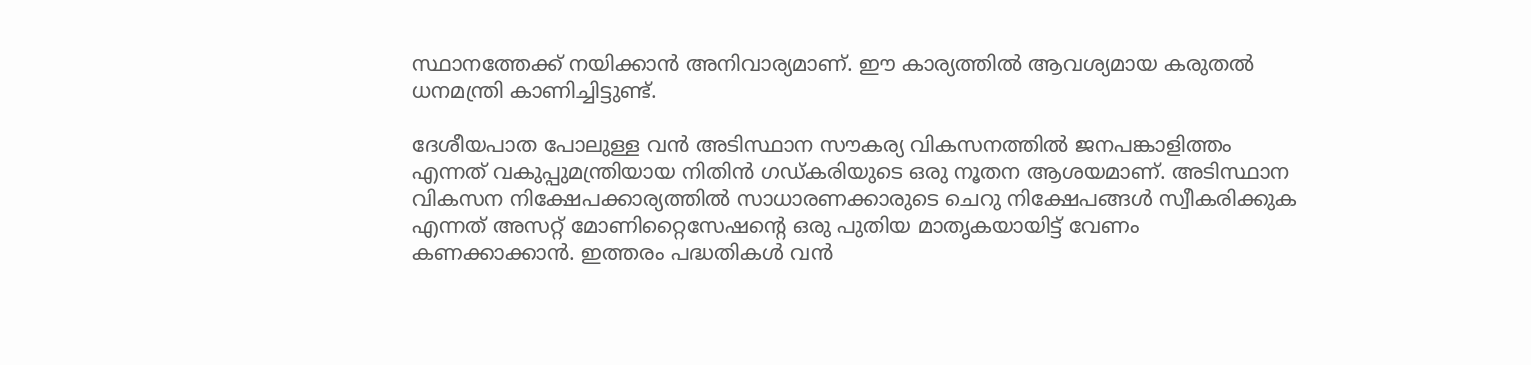സ്ഥാനത്തേക്ക് നയിക്കാന്‍ അനിവാര്യമാണ്. ഈ കാര്യത്തില്‍ ആവശ്യമായ കരുതല്‍ ധനമന്ത്രി കാണിച്ചിട്ടുണ്ട്.

ദേശീയപാത പോലുള്ള വന്‍ അടിസ്ഥാന സൗകര്യ വികസനത്തില്‍ ജനപങ്കാളിത്തം എന്നത് വകുപ്പുമന്ത്രിയായ നിതിന്‍ ഗഡ്കരിയുടെ ഒരു നൂതന ആശയമാണ്. അടിസ്ഥാന വികസന നിക്ഷേപക്കാര്യത്തില്‍ സാധാരണക്കാരുടെ ചെറു നിക്ഷേപങ്ങള്‍ സ്വീകരിക്കുക എന്നത് അസറ്റ് മോണിറ്റൈസേഷന്റെ ഒരു പുതിയ മാതൃകയായിട്ട് വേണം കണക്കാക്കാന്‍. ഇത്തരം പദ്ധതികള്‍ വന്‍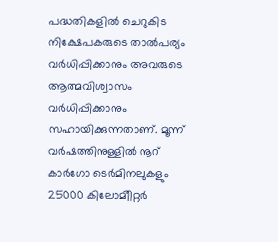പദ്ധതികളില്‍ ചെറുകിട നിക്ഷേപകരുടെ താല്‍പര്യം വര്‍ധിപ്പിക്കാനും അവരുടെ ആത്മവിശ്വാസം വര്‍ധിപ്പിക്കാനും സഹായിക്കുന്നതാണ്. മൂന്ന് വര്‍ഷത്തിനുള്ളില്‍ നൂറ് കാര്‍ഗോ ടെര്‍മിനലുകളും 25000 കിലോമിീറ്റര്‍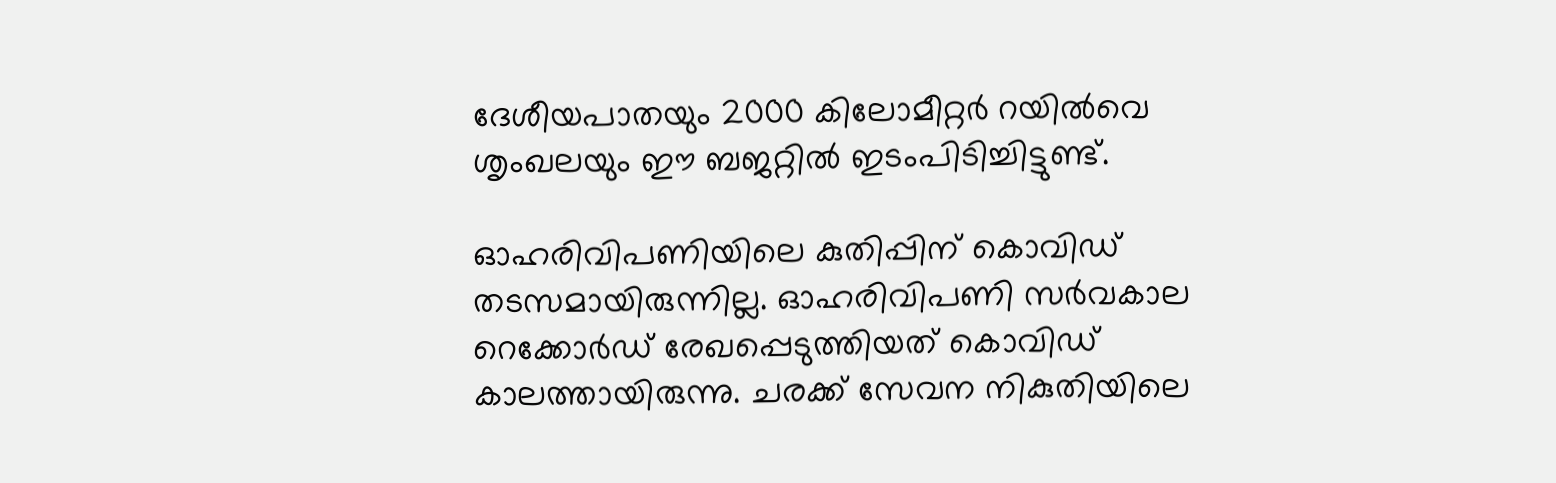ദേശീയപാതയും 2000 കിലോമീറ്റര്‍ റയില്‍വെ ശൃംഖലയും ഈ ബജറ്റില്‍ ഇടംപിടിച്ചിട്ടുണ്ട്.

ഓഹരിവിപണിയിലെ കുതിപ്പിന് കൊവിഡ് തടസമായിരുന്നില്ല. ഓഹരിവിപണി സര്‍വകാല റെക്കോര്‍ഡ് രേഖപ്പെടുത്തിയത് കൊവിഡ് കാലത്തായിരുന്നു. ചരക്ക് സേവന നികുതിയിലെ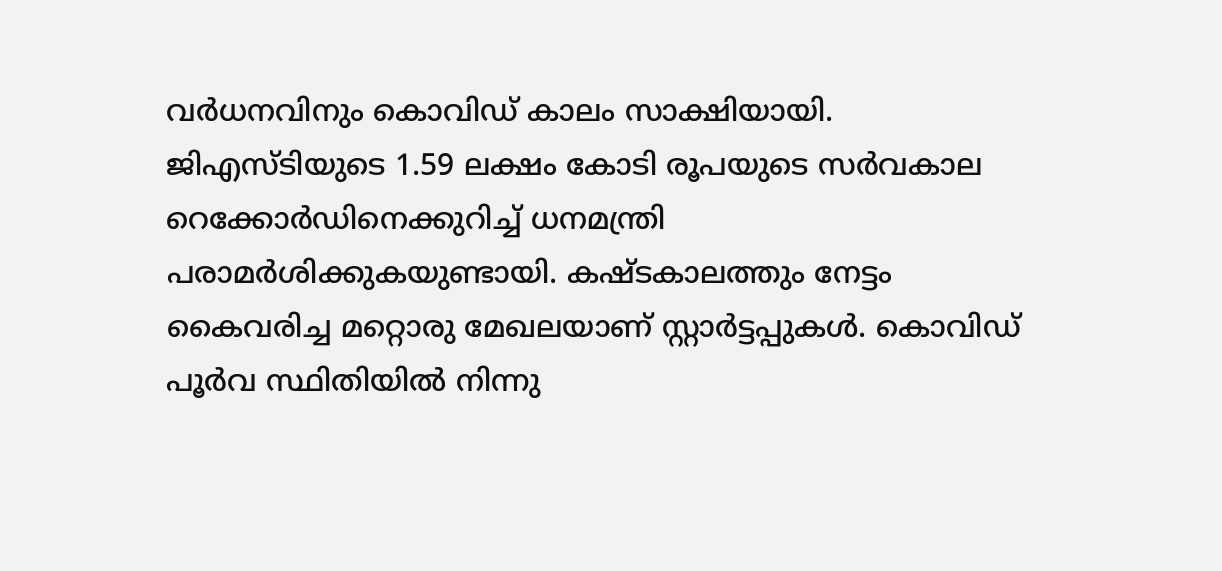വര്‍ധനവിനും കൊവിഡ് കാലം സാക്ഷിയായി. ജിഎസ്ടിയുടെ 1.59 ലക്ഷം കോടി രൂപയുടെ സര്‍വകാല റെക്കോര്‍ഡിനെക്കുറിച്ച് ധനമന്ത്രി പരാമര്‍ശിക്കുകയുണ്ടായി. കഷ്ടകാലത്തും നേട്ടം കൈവരിച്ച മറ്റൊരു മേഖലയാണ് സ്റ്റാര്‍ട്ടപ്പുകള്‍. കൊവിഡ് പൂര്‍വ സ്ഥിതിയില്‍ നിന്നു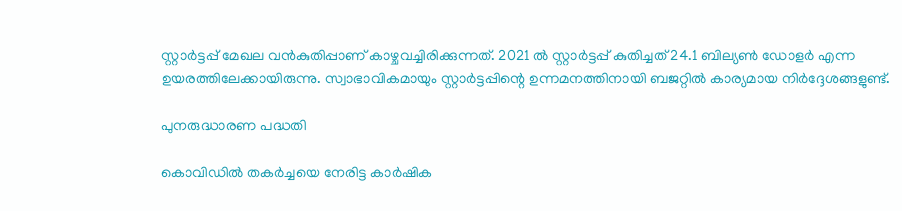സ്റ്റാര്‍ട്ടപ്പ് മേഖല വന്‍കുതിപ്പാണ് കാഴ്ചവച്ചിരിക്കുന്നത്. 2021 ല്‍ സ്റ്റാര്‍ട്ടപ്പ് കുതിച്ചത് 24.1 ബില്യണ്‍ ഡോളര്‍ എന്ന ഉയരത്തിലേക്കായിരുന്നു. സ്വാഭാവികമായും സ്റ്റാര്‍ട്ടപ്പിന്റെ ഉന്നമനത്തിനായി ബജറ്റില്‍ കാര്യമായ നിര്‍ദ്ദേശങ്ങളുണ്ട്.

പുനരുദ്ധാരണ പദ്ധതി

കൊവിഡില്‍ തകര്‍ച്ചയെ നേരിട്ട കാര്‍ഷിക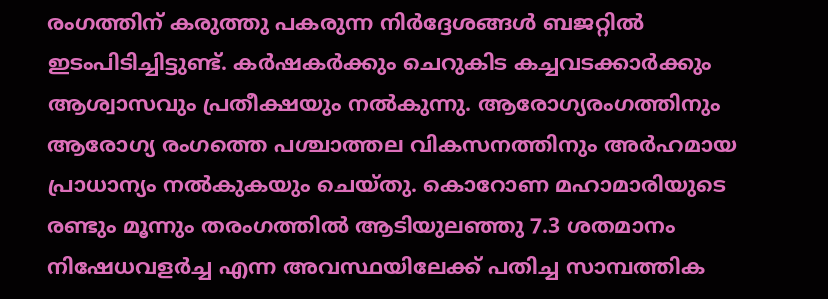രംഗത്തിന് കരുത്തു പകരുന്ന നിര്‍ദ്ദേശങ്ങള്‍ ബജറ്റില്‍ ഇടംപിടിച്ചിട്ടുണ്ട്. കര്‍ഷകര്‍ക്കും ചെറുകിട കച്ചവടക്കാര്‍ക്കും ആശ്വാസവും പ്രതീക്ഷയും നല്‍കുന്നു. ആരോഗ്യരംഗത്തിനും ആരോഗ്യ രംഗത്തെ പശ്ചാത്തല വികസനത്തിനും അര്‍ഹമായ പ്രാധാന്യം നല്‍കുകയും ചെയ്തു. കൊറോണ മഹാമാരിയുടെ രണ്ടും മൂന്നും തരംഗത്തില്‍ ആടിയുലഞ്ഞു 7.3 ശതമാനം നിഷേധവളര്‍ച്ച എന്ന അവസ്ഥയിലേക്ക് പതിച്ച സാമ്പത്തിക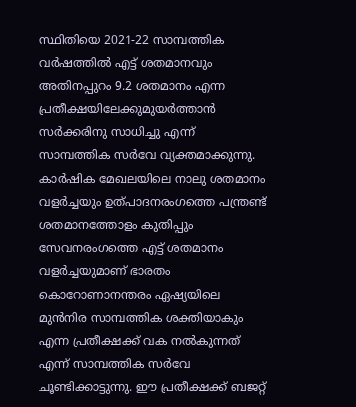സ്ഥിതിയെ 2021-22 സാമ്പത്തിക വര്‍ഷത്തില്‍ എട്ട് ശതമാനവും അതിനപ്പുറം 9.2 ശതമാനം എന്ന പ്രതീക്ഷയിലേക്കുമുയര്‍ത്താന്‍ സര്‍ക്കരിനു സാധിച്ചു എന്ന് സാമ്പത്തിക സര്‍വേ വ്യക്തമാക്കുന്നു. കാര്‍ഷിക മേഖലയിലെ നാലു ശതമാനം വളര്‍ച്ചയും ഉത്പാദനരംഗത്തെ പന്ത്രണ്ട് ശതമാനത്തോളം കുതിപ്പും സേവനരംഗത്തെ എട്ട് ശതമാനം വളര്‍ച്ചയുമാണ് ഭാരതം കൊറോണാനന്തരം ഏഷ്യയിലെ മുന്‍നിര സാമ്പത്തിക ശക്തിയാകും എന്ന പ്രതീക്ഷക്ക് വക നല്‍കുന്നത് എന്ന് സാമ്പത്തിക സര്‍വേ ചൂണ്ടിക്കാട്ടുന്നു. ഈ പ്രതീക്ഷക്ക് ബജറ്റ്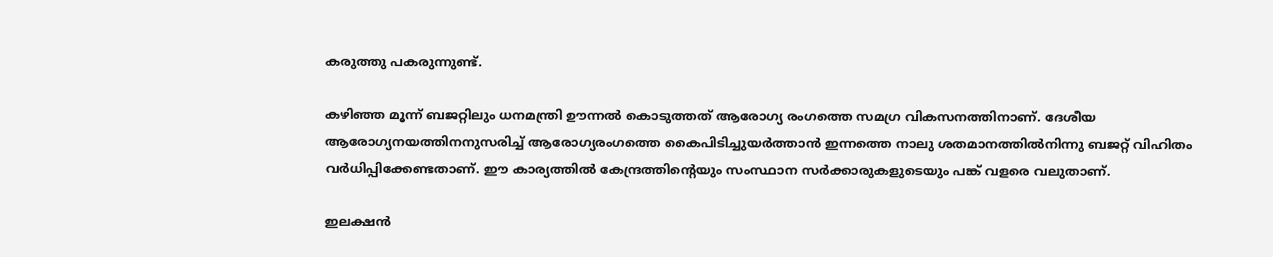കരുത്തു പകരുന്നുണ്ട്.

കഴിഞ്ഞ മൂന്ന് ബജറ്റിലും ധനമന്ത്രി ഊന്നല്‍ കൊടുത്തത് ആരോഗ്യ രംഗത്തെ സമഗ്ര വികസനത്തിനാണ്. ദേശീയ ആരോഗ്യനയത്തിനനുസരിച്ച് ആരോഗ്യരംഗത്തെ കൈപിടിച്ചുയര്‍ത്താന്‍ ഇന്നത്തെ നാലു ശതമാനത്തില്‍നിന്നു ബജറ്റ് വിഹിതം വര്‍ധിപ്പിക്കേണ്ടതാണ്. ഈ കാര്യത്തില്‍ കേന്ദ്രത്തിന്റെയും സംസ്ഥാന സര്‍ക്കാരുകളുടെയും പങ്ക് വളരെ വലുതാണ്.

ഇലക്ഷന്‍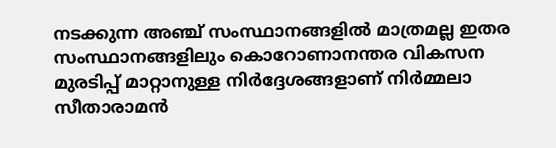നടക്കുന്ന അഞ്ച് സംസ്ഥാനങ്ങളില്‍ മാത്രമല്ല ഇതര സംസ്ഥാനങ്ങളിലും കൊറോണാനന്തര വികസന മുരടിപ്പ് മാറ്റാനുള്ള നിര്‍ദ്ദേശങ്ങളാണ് നിര്‍മ്മലാ സീതാരാമന്‍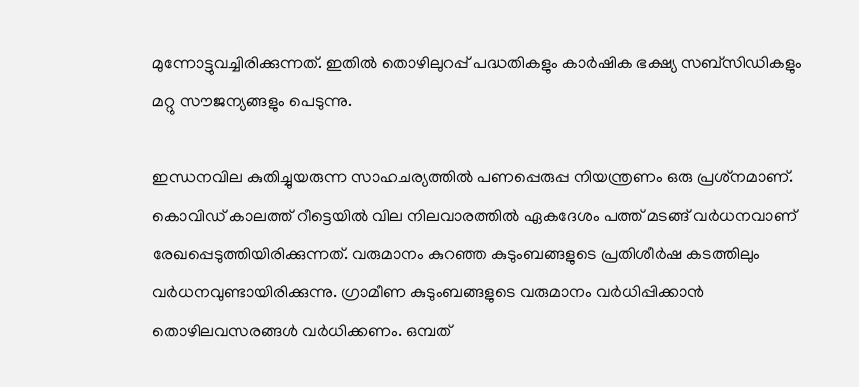മുന്നോട്ടുവച്ചിരിക്കുന്നത്. ഇതില്‍ തൊഴിലുറപ്പ് പദ്ധതികളും കാര്‍ഷിക ഭക്ഷ്യ സബ്‌സിഡികളും മറ്റു സൗജന്യങ്ങളും പെടുന്നു.

ഇന്ധനവില കുതിച്ചുയരുന്ന സാഹചര്യത്തില്‍ പണപ്പെരുപ്പ നിയന്ത്രണം ഒരു പ്രശ്‌നമാണ്. കൊവിഡ് കാലത്ത് റീട്ടെയില്‍ വില നിലവാരത്തില്‍ ഏകദേശം പത്ത് മടങ്ങ് വര്‍ധനവാണ് രേഖപ്പെടുത്തിയിരിക്കുന്നത്. വരുമാനം കുറഞ്ഞ കുടുംബങ്ങളുടെ പ്രതിശീര്‍ഷ കടത്തിലും വര്‍ധനവുണ്ടായിരിക്കുന്നു. ഗ്രാമീണ കുടുംബങ്ങളുടെ വരുമാനം വര്‍ധിപ്പിക്കാന്‍ തൊഴിലവസരങ്ങള്‍ വര്‍ധിക്കണം. ഒമ്പത്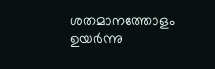ശതമാനത്തോളം ഉയര്‍ന്നു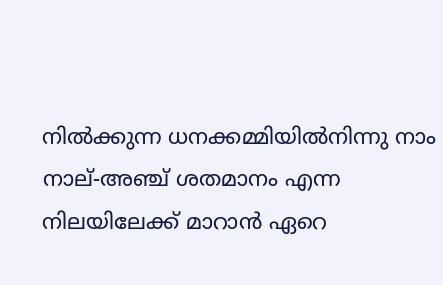നില്‍ക്കുന്ന ധനക്കമ്മിയില്‍നിന്നു നാം നാല്-അഞ്ച് ശതമാനം എന്ന നിലയിലേക്ക് മാറാന്‍ ഏറെ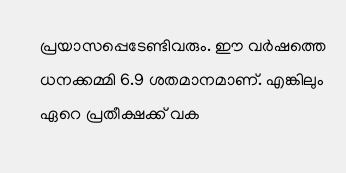പ്രയാസപ്പെടേണ്ടിവരും. ഈ വര്‍ഷത്തെ ധനക്കമ്മി 6.9 ശതമാനമാണ്. എങ്കിലും ഏറെ പ്രതീക്ഷക്ക് വക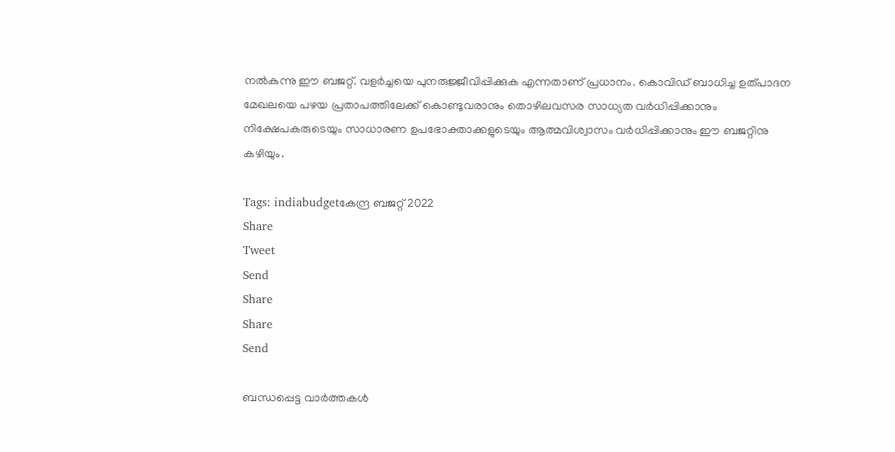നല്‍കുന്നു ഈ ബജറ്റ്. വളര്‍ച്ചയെ പുനരുജ്ജീവിപ്പിക്കുക എന്നതാണ് പ്രധാനം. കൊവിഡ് ബാധിച്ച ഉത്പാദന മേഖലയെ പഴയ പ്രതാപത്തിലേക്ക് കൊണ്ടുവരാനും തൊഴിലവസര സാധ്യത വര്‍ധിപ്പിക്കാനും  നിക്ഷേപകരുടെയും സാധാരണ ഉപഭോക്താക്കളുടെയും ആത്മവിശ്വാസം വര്‍ധിപ്പിക്കാനും ഈ ബജറ്റിനു കഴിയും.

Tags: indiabudgetകേന്ദ്ര ബജറ്റ് 2022
Share
Tweet
Send
Share
Share
Send

ബന്ധപ്പെട്ട വാര്‍ത്തകള്‍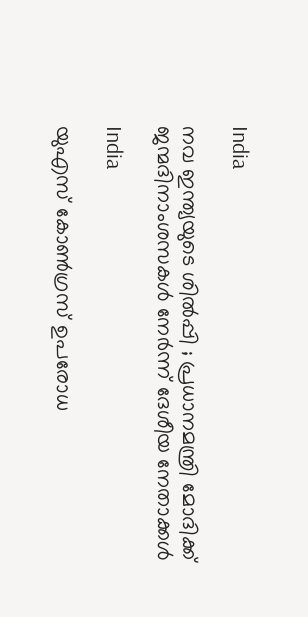India

നവ ഇന്ത്യയുടെ ശിൽപ്പി ; പ്രധാനമന്ത്രി മോദിക്ക് ജന്മദിനാംശസകൾ നേർന്ന് ദേശീയ നേതാക്കൾ

India

യുഎസ് കോൺഗ്രസ് ഉപരോധ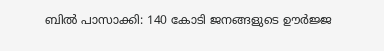ബിൽ പാസാക്കി: 140 കോടി ജനങ്ങളുടെ ഊർജ്ജ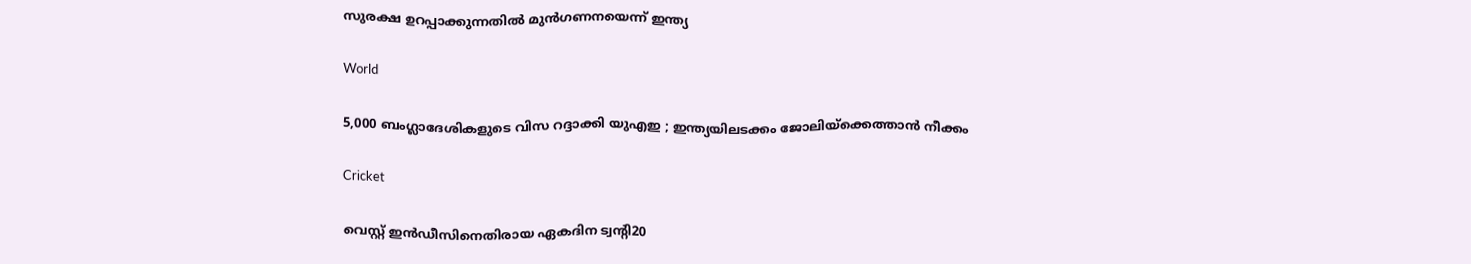സുരക്ഷ ഉറപ്പാക്കുന്നതിൽ മുൻഗണനയെന്ന് ഇന്ത്യ

World

5,000 ബംഗ്ലാദേശികളുടെ വിസ റദ്ദാക്കി യുഎഇ ; ഇന്ത്യയിലടക്കം ജോലിയ്‌ക്കെത്താൻ നീക്കം

Cricket

വെസ്റ്റ് ഇന്‍ഡീസിനെതിരായ ഏകദിന ട്വന്റി20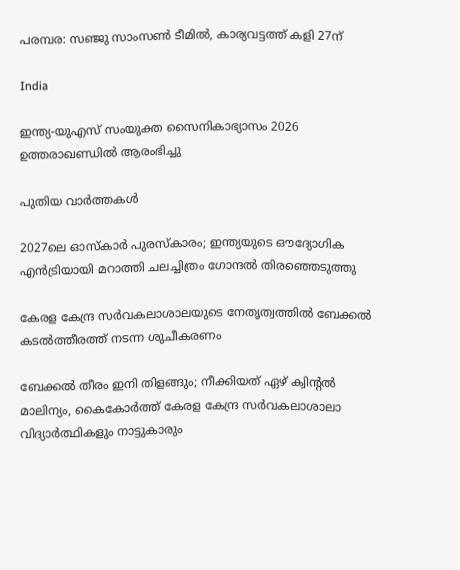പരമ്പര: സഞ്ജു സാംസണ്‍ ടീമില്‍, കാര്യവട്ടത്ത് കളി 27ന്

India

ഇന്ത്യ-യുഎസ് സംയുക്ത സൈനികാഭ്യാസം 2026 ഉത്തരാഖണ്ഡിൽ ആരംഭിച്ചു

പുതിയ വാര്‍ത്തകള്‍

2027ലെ ഓസ്‌കാർ പുരസ്‌കാരം; ഇന്ത്യയുടെ ഔദ്യോഗിക എൻട്രിയായി മറാത്തി ചലച്ചിത്രം ഗോന്ദൽ തിരഞ്ഞെടുത്തു

കേരള കേന്ദ്ര സര്‍വകലാശാലയുടെ നേതൃത്വത്തില്‍ ബേക്കല്‍ കടല്‍ത്തീരത്ത് നടന്ന ശുചീകരണം

ബേക്കല്‍ തീരം ഇനി തിളങ്ങും; നീക്കിയത് ഏഴ് ക്വിന്റല്‍ മാലിന്യം, കൈകോര്‍ത്ത് കേരള കേന്ദ്ര സര്‍വകലാശാലാ വിദ്യാര്‍ത്ഥികളും നാട്ടുകാരും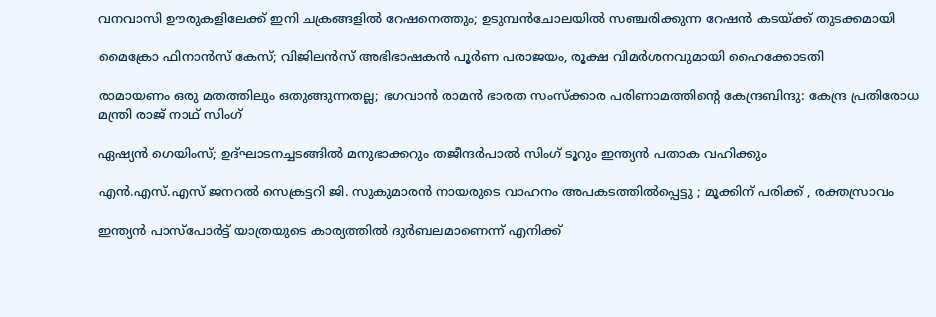വനവാസി ഊരുകളിലേക്ക് ഇനി ചക്രങ്ങളില്‍ റേഷനെത്തും; ഉടുമ്പന്‍ചോലയില്‍ സഞ്ചരിക്കുന്ന റേഷന്‍ കടയ്‌ക്ക് തുടക്കമായി

മൈക്രോ ഫിനാൻസ് കേസ്; വിജിലൻസ് അഭിഭാഷകൻ പൂർണ പരാജയം, രൂക്ഷ വിമർശനവുമായി ഹൈക്കോടതി

രാമായണം ഒരു മതത്തിലും ഒതുങ്ങുന്നതല്ല; ഭഗവാൻ രാമൻ ഭാരത സംസ്ക്കാര പരിണാമത്തിന്റെ കേന്ദ്രബിന്ദു: കേന്ദ്ര പ്രതിരോധ മന്ത്രി രാജ് നാഥ് സിംഗ്

ഏഷ്യൻ ഗെയിംസ്; ഉദ്ഘാടനച്ചടങ്ങിൽ മനുഭാക്കറും തജീന്ദർപാൽ സിംഗ് ടൂറും ഇന്ത്യൻ പതാക വഹിക്കും

എൻ.എസ്.എസ് ജനറൽ സെക്രട്ടറി ജി. സുകുമാരൻ നായരുടെ വാഹനം അപകടത്തിൽപ്പെട്ടു ; മൂക്കിന് പരിക്ക് , രക്തസ്രാവം

ഇന്ത്യൻ പാസ്പോർട്ട് യാത്രയുടെ കാര്യത്തിൽ ദുർബലമാണെന്ന് എനിക്ക്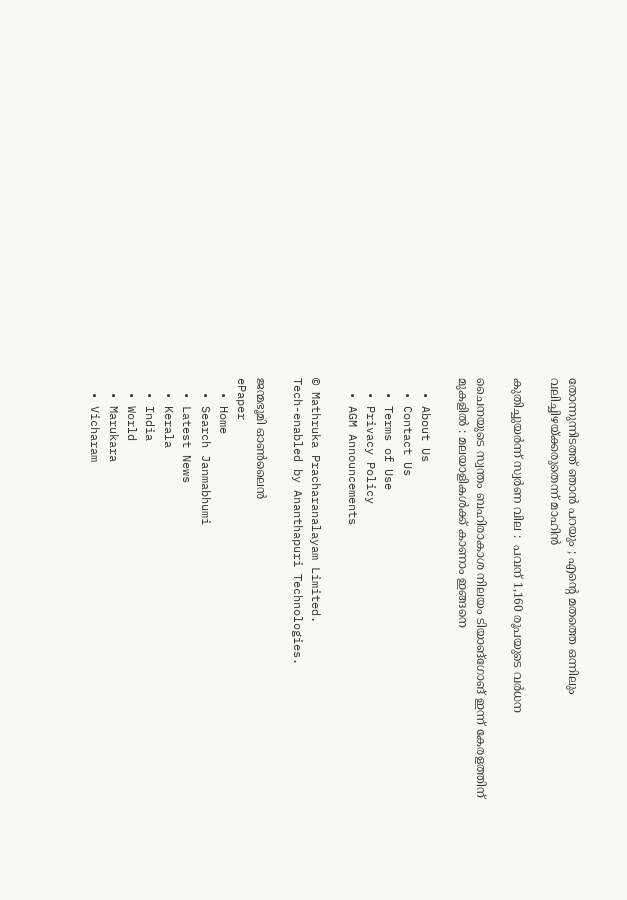തോന്നുന്നിടത്ത് ഞാൻ പറയും ; എന്റെ മതത്തെ ഒന്നിലും വലിച്ചിഴയ്‌ക്കരുതെന്ന് മാഹിൻ

കുതിച്ചുയര്‍ന്ന് സ്വർണ വില :  പവന് 1,160 രൂപയുടെ വര്‍ധന

ചൈനയുടെ സ്വന്തം ബഹിരാകാശ നിലയം ടിയാങ്ഗോങ് ഇന്ന് കേരളത്തിന് മുകളിൽ : മലയാളികൾക്ക് കാണാം ഇങ്ങനെ

  • About Us
  • Contact Us
  • Terms of Use
  • Privacy Policy
  • AGM Announcements

© Mathruka Pracharanalayam Limited.
Tech-enabled by Ananthapuri Technologies.

ജന്മഭൂമി ഓണ്‍ലൈന്‍
ePaper
  • Home
  • Search Janmabhumi
  • Latest News
  • Kerala
  • India
  • World
  • Marukara
  • Vicharam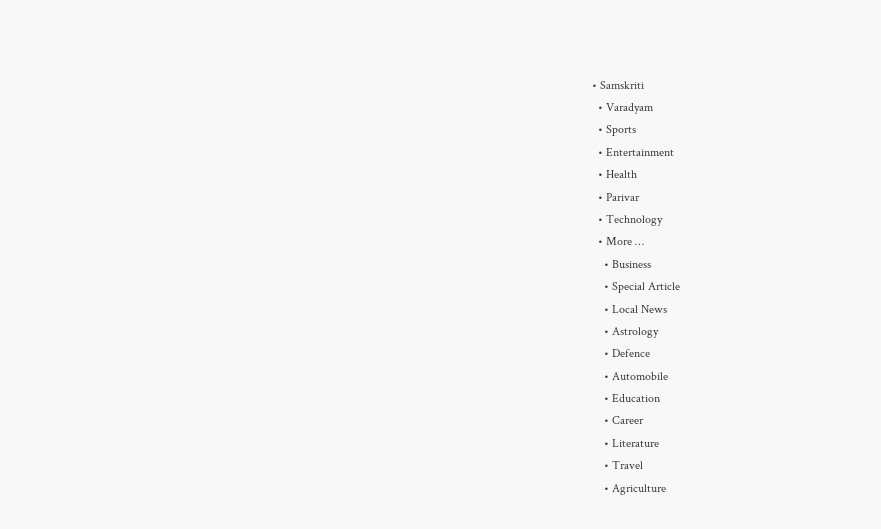• Samskriti
  • Varadyam
  • Sports
  • Entertainment
  • Health
  • Parivar
  • Technology
  • More …
    • Business
    • Special Article
    • Local News
    • Astrology
    • Defence
    • Automobile
    • Education
    • Career
    • Literature
    • Travel
    • Agriculture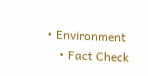• Environment
    • Fact Check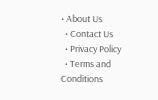• About Us
  • Contact Us
  • Privacy Policy
  • Terms and Conditions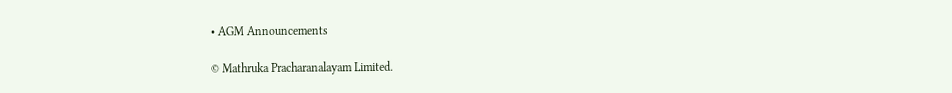• AGM Announcements

© Mathruka Pracharanalayam Limited.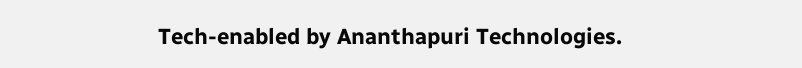Tech-enabled by Ananthapuri Technologies.